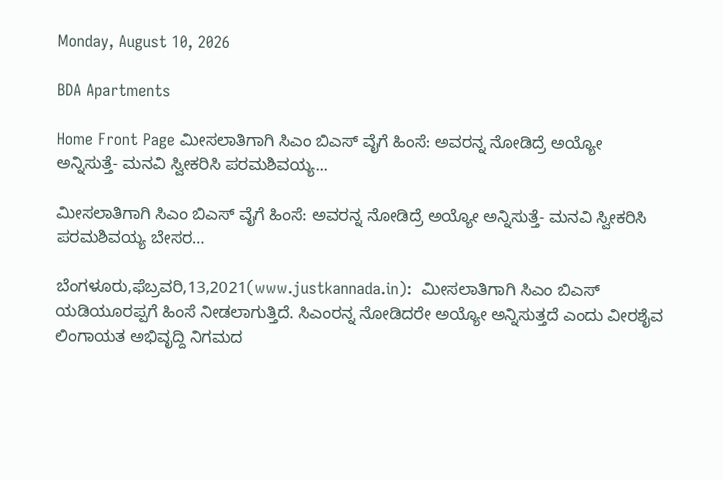Monday, August 10, 2026

BDA Apartments

Home Front Page ಮೀಸಲಾತಿಗಾಗಿ ಸಿಎಂ ಬಿಎಸ್ ವೈಗೆ ಹಿಂಸೆ: ಅವರನ್ನ ನೋಡಿದ್ರೆ ಅಯ್ಯೋ ಅನ್ನಿಸುತ್ತೆ- ಮನವಿ ಸ್ವೀಕರಿಸಿ ಪರಮಶಿವಯ್ಯ...

ಮೀಸಲಾತಿಗಾಗಿ ಸಿಎಂ ಬಿಎಸ್ ವೈಗೆ ಹಿಂಸೆ: ಅವರನ್ನ ನೋಡಿದ್ರೆ ಅಯ್ಯೋ ಅನ್ನಿಸುತ್ತೆ- ಮನವಿ ಸ್ವೀಕರಿಸಿ ಪರಮಶಿವಯ್ಯ ಬೇಸರ…

ಬೆಂಗಳೂರು,ಫೆಬ್ರವರಿ,13,2021(www.justkannada.in):  ಮೀಸಲಾತಿಗಾಗಿ ಸಿಎಂ ಬಿಎಸ್ ಯಡಿಯೂರಪ್ಪಗೆ ಹಿಂಸೆ ನೀಡಲಾಗುತ್ತಿದೆ. ಸಿಎಂರನ್ನ ನೋಡಿದರೇ ಅಯ್ಯೋ ಅನ್ನಿಸುತ್ತದೆ ಎಂದು ವೀರಶೈವ ಲಿಂಗಾಯತ ಅಭಿವೃದ್ದಿ ನಿಗಮದ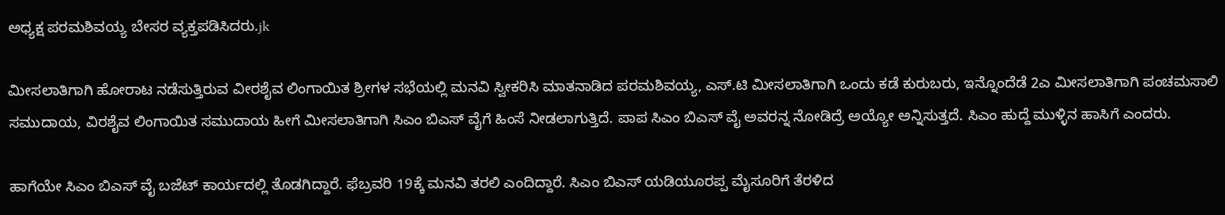ಅಧ್ಯಕ್ಷ ಪರಮಶಿವಯ್ಯ ಬೇಸರ ವ್ಯಕ್ತಪಡಿಸಿದರು.jk

ಮೀಸಲಾತಿಗಾಗಿ ಹೋರಾಟ ನಡೆಸುತ್ತಿರುವ ವೀರಶೈವ ಲಿಂಗಾಯಿತ ಶ್ರೀಗಳ ಸಭೆಯಲ್ಲಿ ಮನವಿ ಸ್ವೀಕರಿಸಿ ಮಾತನಾಡಿದ ಪರಮಶಿವಯ್ಯ, ಎಸ್.ಟಿ ಮೀಸಲಾತಿಗಾಗಿ ಒಂದು ಕಡೆ ಕುರುಬರು, ಇನ್ನೊಂದೆಡೆ 2ಎ ಮೀಸಲಾತಿಗಾಗಿ ಪಂಚಮಸಾಲಿ ಸಮುದಾಯ, ವಿರಶೈವ ಲಿಂಗಾಯಿತ ಸಮುದಾಯ ಹೀಗೆ ಮೀಸಲಾತಿಗಾಗಿ ಸಿಎಂ ಬಿಎಸ್ ವೈಗೆ ಹಿಂಸೆ ನೀಡಲಾಗುತ್ತಿದೆ. ಪಾಪ ಸಿಎಂ ಬಿಎಸ್ ವೈ ಅವರನ್ನ ನೋಡಿದ್ರೆ ಅಯ್ಯೋ ಅನ್ನಿಸುತ್ತದೆ. ಸಿಎಂ ಹುದ್ದೆ ಮುಳ್ಳಿನ ಹಾಸಿಗೆ ಎಂದರು.

ಹಾಗೆಯೇ ಸಿಎಂ ಬಿಎಸ್ ವೈ ಬಜೆಟ್ ಕಾರ್ಯದಲ್ಲಿ ತೊಡಗಿದ್ದಾರೆ. ಫೆಬ್ರವರಿ 19ಕ್ಕೆ ಮನವಿ ತರಲಿ ಎಂದಿದ್ದಾರೆ. ಸಿಎಂ ಬಿಎಸ್ ಯಡಿಯೂರಪ್ಪ ಮೈಸೂರಿಗೆ ತೆರಳಿದ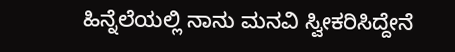ಹಿನ್ನೆಲೆಯಲ್ಲಿ ನಾನು ಮನವಿ ಸ್ವೀಕರಿಸಿದ್ದೇನೆ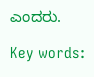ಎಂದರು.

Key words: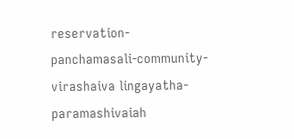reservation-panchamasali-community- virashaiva lingayatha-paramashivaiah